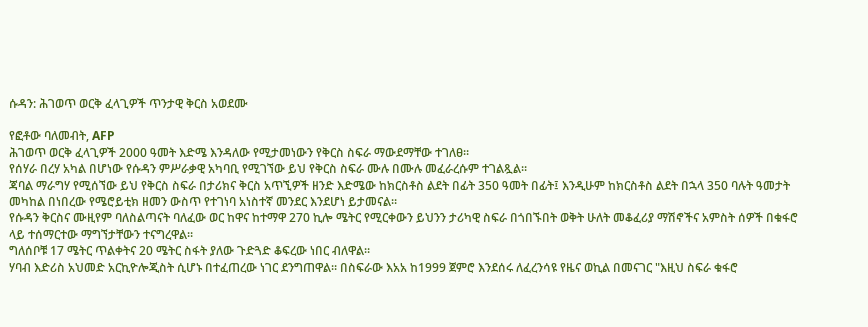ሱዳን: ሕገወጥ ወርቅ ፈላጊዎች ጥንታዊ ቅርስ አወደሙ

የፎቶው ባለመብት, AFP
ሕገወጥ ወርቅ ፈላጊዎች 2000 ዓመት እድሜ እንዳለው የሚታመነውን የቅርስ ስፍራ ማውደማቸው ተገለፀ።
የሰሃራ በረሃ አካል በሆነው የሱዳን ምሥራቃዊ አካባቢ የሚገኘው ይህ የቅርስ ስፍራ ሙሉ በሙሉ መፈራረሱም ተገልጿል።
ጃባል ማራግሃ የሚሰኘው ይህ የቅርስ ስፍራ በታሪክና ቅርስ አጥኚዎች ዘንድ እድሜው ከክርስቶስ ልደት በፊት 350 ዓመት በፊት፤ እንዲሁም ከክርስቶስ ልደት በኋላ 350 ባሉት ዓመታት መካከል በነበረው የሜሮይቲክ ዘመን ውስጥ የተገነባ አነስተኛ መንደር እንደሆነ ይታመናል።
የሱዳን ቅርስና ሙዚየም ባለስልጣናት ባለፈው ወር ከዋና ከተማዋ 270 ኪሎ ሜትር የሚርቀውን ይህንን ታሪካዊ ስፍራ በጎበኙበት ወቅት ሁለት መቆፈሪያ ማሽኖችና አምስት ሰዎች በቁፋሮ ላይ ተሰማርተው ማግኘታቸውን ተናግረዋል።
ግለሰቦቹ 17 ሜትር ጥልቀትና 20 ሜትር ስፋት ያለው ጉድጓድ ቆፍረው ነበር ብለዋል።
ሃባብ እድሪስ አህመድ አርኪዮሎጂስት ሲሆኑ በተፈጠረው ነገር ደንግጠዋል። በስፍራው እአአ ከ1999 ጀምሮ እንደሰሩ ለፈረንሳዩ የዜና ወኪል በመናገር "እዚህ ስፍራ ቁፋሮ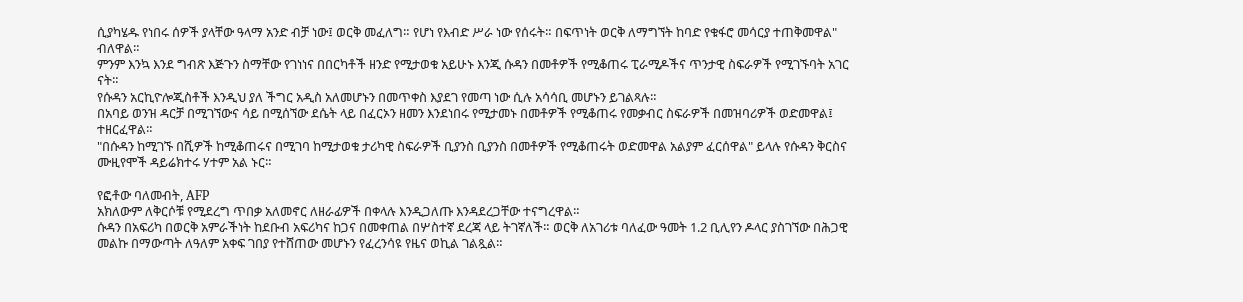ሲያካሄዱ የነበሩ ሰዎች ያላቸው ዓላማ አንድ ብቻ ነው፤ ወርቅ መፈለግ። የሆነ የእብድ ሥራ ነው የሰሩት። በፍጥነት ወርቅ ለማግኘት ከባድ የቁፋሮ መሳርያ ተጠቅመዋል" ብለዋል።
ምንም እንኳ እንደ ግብጽ እጅጉን ስማቸው የገነነና በበርካቶች ዘንድ የሚታወቁ አይሁኑ እንጂ ሱዳን በመቶዎች የሚቆጠሩ ፒራሚዶችና ጥንታዊ ስፍራዎች የሚገኙባት አገር ናት።
የሱዳን አርኪዮሎጂስቶች እንዲህ ያለ ችግር አዲስ አለመሆኑን በመጥቀስ እያደገ የመጣ ነው ሲሉ አሳሳቢ መሆኑን ይገልጻሉ።
በአባይ ወንዝ ዳርቻ በሚገኘውና ሳይ በሚሰኘው ደሴት ላይ በፈርኦን ዘመን እንደነበሩ የሚታመኑ በመቶዎች የሚቆጠሩ የመቃብር ስፍራዎች በመዝባሪዎች ወድመዋል፤ ተዘርፈዋል።
"በሱዳን ከሚገኙ በሺዎች ከሚቆጠሩና በሚገባ ከሚታወቁ ታሪካዊ ስፍራዎች ቢያንስ ቢያንስ በመቶዎች የሚቆጠሩት ወድመዋል አልያም ፈርሰዋል" ይላሉ የሱዳን ቅርስና ሙዚየሞች ዳይሬክተሩ ሃተም አል ኑር።

የፎቶው ባለመብት, AFP
አክለውም ለቅርሶቹ የሚደረግ ጥበቃ አለመኖር ለዘራፊዎች በቀላሉ እንዲጋለጡ እንዳደረጋቸው ተናግረዋል።
ሱዳን በአፍሪካ በወርቅ አምራችነት ከደቡብ አፍሪካና ከጋና በመቀጠል በሦስተኛ ደረጃ ላይ ትገኛለች። ወርቅ ለአገሪቱ ባለፈው ዓመት 1.2 ቢሊየን ዶላር ያስገኘው በሕጋዊ መልኩ በማውጣት ለዓለም አቀፍ ገበያ የተሸጠው መሆኑን የፈረንሳዩ የዜና ወኪል ገልጿል።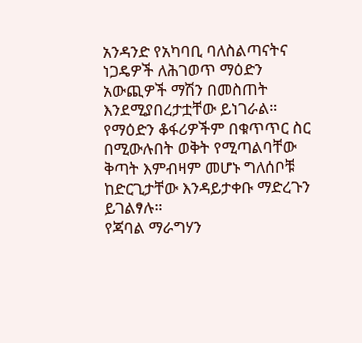አንዳንድ የአካባቢ ባለስልጣናትና ነጋዴዎች ለሕገወጥ ማዕድን አውጪዎች ማሽን በመስጠት እንደሚያበረታቷቸው ይነገራል።
የማዕድን ቆፋሪዎችም በቁጥጥር ስር በሚውሉበት ወቅት የሚጣልባቸው ቅጣት እምብዛም መሆኑ ግለሰቦቹ ከድርጊታቸው እንዳይታቀቡ ማድረጉን ይገልፃሉ።
የጃባል ማራግሃን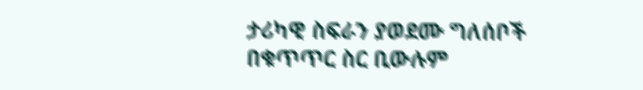ታሪካዊ ስፍራን ያወደሙ ግለሰቦች በቁጥጥር ስር ቢውሉም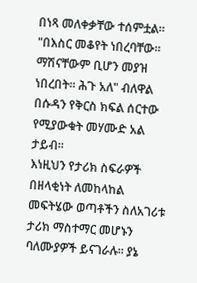በነጻ መለቀቃቸው ተሰምቷል።
"በእስር መቆየት ነበረባቸው። ማሽናቸውም ቢሆን መያዝ ነበረበት። ሕጉ አለ" ብለዋል በሱዳን የቅርስ ክፍል ሰርተው የሚያውቁት መሃሙድ አል ታይብ።
እነዚህን የታሪክ ስፍራዎች በዘላቂነት ለመከላከል መፍትሄው ወጣቶችን ስለአገሪቱ ታሪክ ማስተማር መሆኑን ባለሙያዎች ይናገራሉ። ያኔ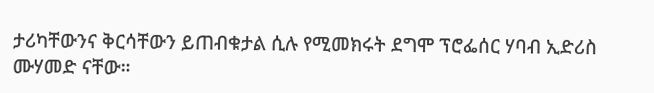ታሪካቸውንና ቅርሳቸውን ይጠብቁታል ሲሉ የሚመክሩት ደግሞ ፕሮፌሰር ሃባብ ኢድሪስ ሙሃመድ ናቸው።